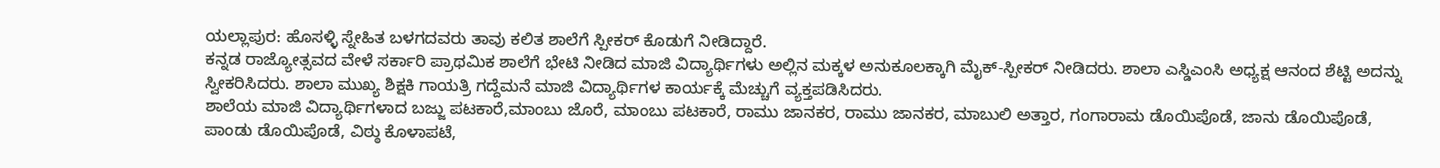ಯಲ್ಲಾಪುರ: ಹೊಸಳ್ಳಿ ಸ್ನೇಹಿತ ಬಳಗದವರು ತಾವು ಕಲಿತ ಶಾಲೆಗೆ ಸ್ಪೀಕರ್ ಕೊಡುಗೆ ನೀಡಿದ್ದಾರೆ.
ಕನ್ನಡ ರಾಜ್ಯೋತ್ಸವದ ವೇಳೆ ಸರ್ಕಾರಿ ಪ್ರಾಥಮಿಕ ಶಾಲೆಗೆ ಭೇಟಿ ನೀಡಿದ ಮಾಜಿ ವಿದ್ಯಾರ್ಥಿಗಳು ಅಲ್ಲಿನ ಮಕ್ಕಳ ಅನುಕೂಲಕ್ಕಾಗಿ ಮೈಕ್-ಸ್ಪೀಕರ್ ನೀಡಿದರು. ಶಾಲಾ ಎಸ್ಡಿಎಂಸಿ ಅಧ್ಯಕ್ಷ ಆನಂದ ಶೆಟ್ಟಿ ಅದನ್ನು ಸ್ವೀಕರಿಸಿದರು. ಶಾಲಾ ಮುಖ್ಯ ಶಿಕ್ಷಕಿ ಗಾಯತ್ರಿ ಗದ್ದೆಮನೆ ಮಾಜಿ ವಿದ್ಯಾರ್ಥಿಗಳ ಕಾರ್ಯಕ್ಕೆ ಮೆಚ್ಚುಗೆ ವ್ಯಕ್ತಪಡಿಸಿದರು.
ಶಾಲೆಯ ಮಾಜಿ ವಿದ್ಯಾರ್ಥಿಗಳಾದ ಬಜ್ಜು ಪಟಕಾರೆ,ಮಾಂಬು ಜೊರೆ, ಮಾಂಬು ಪಟಕಾರೆ, ರಾಮು ಜಾನಕರ, ರಾಮು ಜಾನಕರ, ಮಾಬುಲಿ ಅತ್ತಾರ, ಗಂಗಾರಾಮ ಡೊಯಿಪೊಡೆ, ಜಾನು ಡೊಯಿಪೊಡೆ, ಪಾಂಡು ಡೊಯಿಪೊಡೆ, ವಿಠ್ಠು ಕೊಳಾಪಟೆ,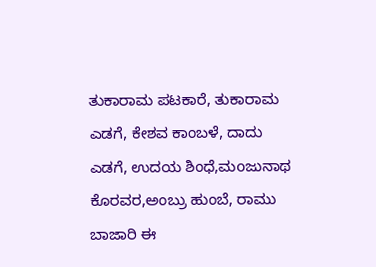ತುಕಾರಾಮ ಪಟಕಾರೆ, ತುಕಾರಾಮ ಎಡಗೆ, ಕೇಶವ ಕಾಂಬಳೆ, ದಾದು ಎಡಗೆ, ಉದಯ ಶಿಂಧೆ,ಮoಜುನಾಥ ಕೊರವರ,ಅಂಬ್ರು ಹುಂಬೆ, ರಾಮು ಬಾಜಾರಿ ಈ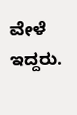ವೇಳೆ ಇದ್ದರು.